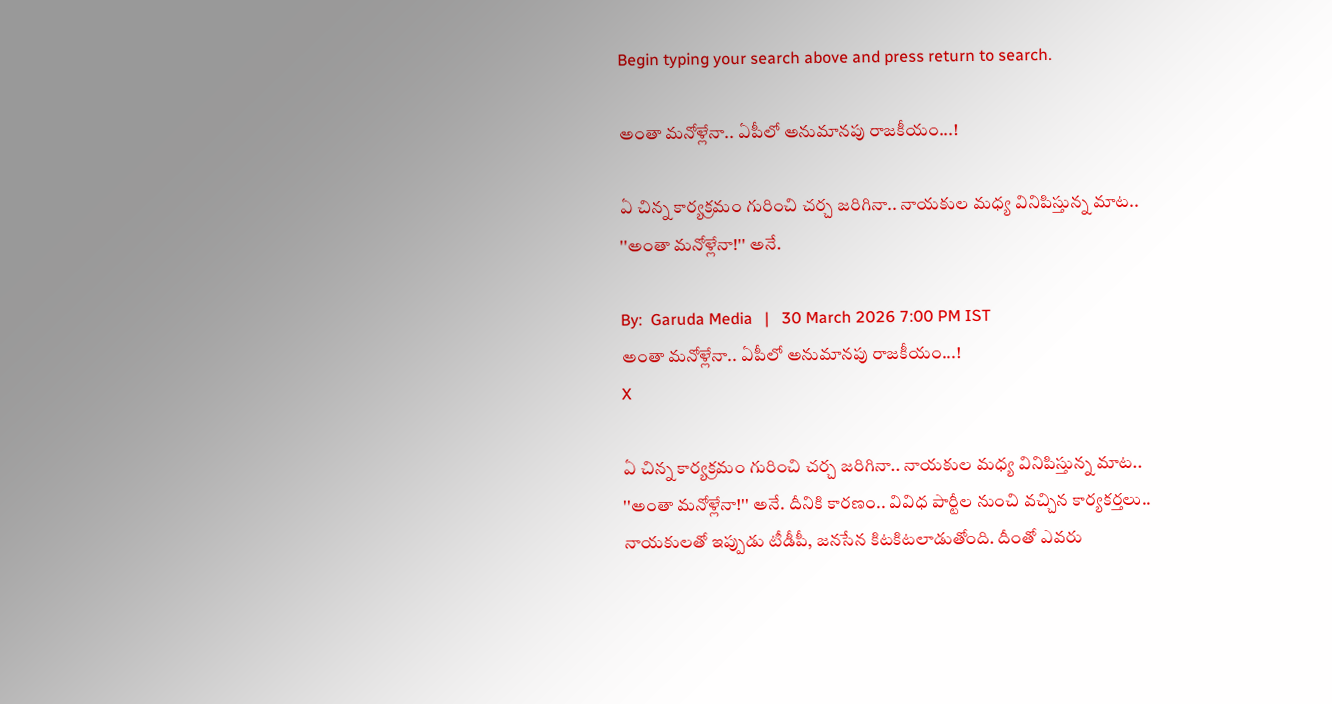Begin typing your search above and press return to search.

అంతా మ‌నోళ్లేనా.. ఏపీలో అనుమానపు రాజ‌కీయం...!

ఏ చిన్న కార్య‌క్ర‌మం గురించి చ‌ర్చ జ‌రిగినా.. నాయ‌కుల మ‌ధ్య వినిపిస్తున్న మాట.. ''అంతా మ‌నోళ్లేనా!'' అనే.

By:  Garuda Media   |   30 March 2026 7:00 PM IST
అంతా మ‌నోళ్లేనా.. ఏపీలో అనుమానపు రాజ‌కీయం...!
X

ఏ చిన్న కార్య‌క్ర‌మం గురించి చ‌ర్చ జ‌రిగినా.. నాయ‌కుల మ‌ధ్య వినిపిస్తున్న మాట.. ''అంతా మ‌నోళ్లేనా!'' అనే. దీనికి కార‌ణం.. వివిధ పార్టీల నుంచి వ‌చ్చిన కార్య‌క‌ర్త‌లు.. నాయ‌కుల‌తో ఇప్పుడు టీడీపీ, జ‌న‌సేన కిట‌కిట‌లాడుతోంది. దీంతో ఎవ‌రు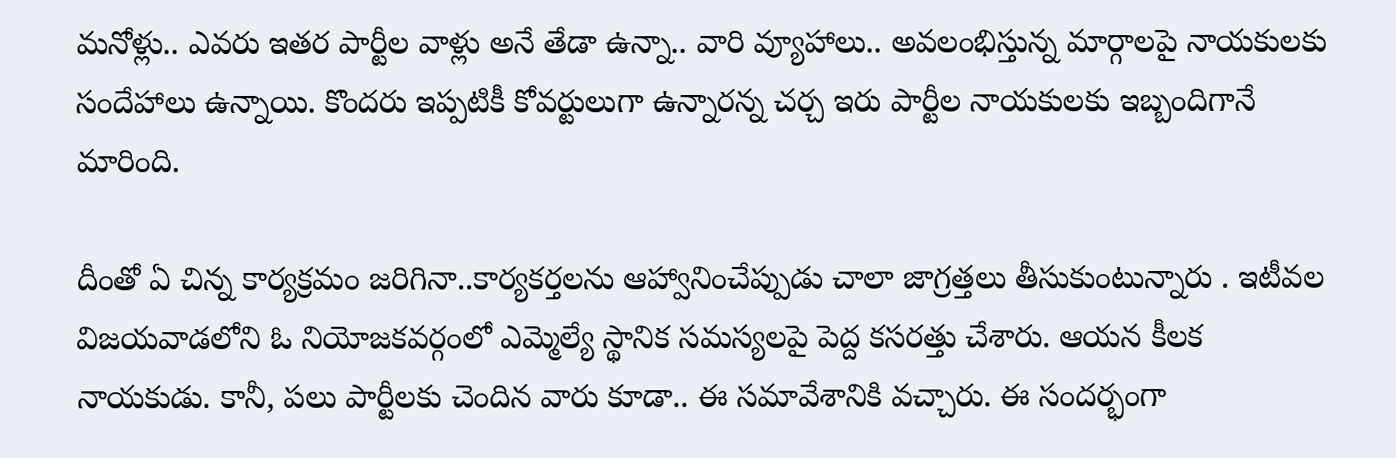మ‌నోళ్లు.. ఎవ‌రు ఇత‌ర పార్టీల వాళ్లు అనే తేడా ఉన్నా.. వారి వ్యూహాలు.. అవ‌లంభిస్తున్న మార్గాల‌పై నాయ‌కుల‌కు సందేహాలు ఉన్నాయి. కొంద‌రు ఇప్ప‌టికీ కోవ‌ర్టులుగా ఉన్నార‌న్న చ‌ర్చ ఇరు పార్టీల నాయ‌కుల‌కు ఇబ్బందిగానే మారింది.

దీంతో ఏ చిన్న కార్య‌క్ర‌మం జ‌రిగినా..కార్య‌క‌ర్త‌ల‌ను ఆహ్వానించేప్పుడు చాలా జాగ్ర‌త్త‌లు తీసుకుంటున్నారు . ఇటీవ‌ల విజ‌య‌వాడ‌లోని ఓ నియోజ‌క‌వ‌ర్గంలో ఎమ్మెల్యే స్థానిక స‌మ‌స్య‌ల‌పై పెద్ద క‌స‌ర‌త్తు చేశారు. ఆయన కీల‌క‌ నాయ‌కుడు. కానీ, ప‌లు పార్టీల‌కు చెందిన వారు కూడా.. ఈ స‌మావేశానికి వ‌చ్చారు. ఈ సంద‌ర్భంగా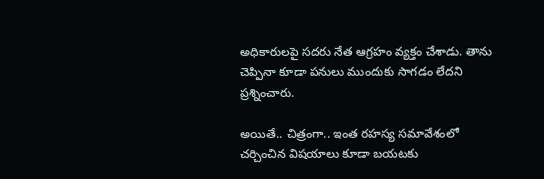అధికారుల‌పై స‌ద‌రు నేత ఆగ్ర‌హం వ్య‌క్తం చేశాడు. తాను చెప్పినా కూడా ప‌నులు ముందుకు సాగ‌డం లేద‌ని ప్ర‌శ్నించారు.

అయితే.. చిత్రంగా.. ఇంత ర‌హ‌స్య స‌మావేశంలో చ‌ర్చించిన విష‌యాలు కూడా బ‌య‌ట‌కు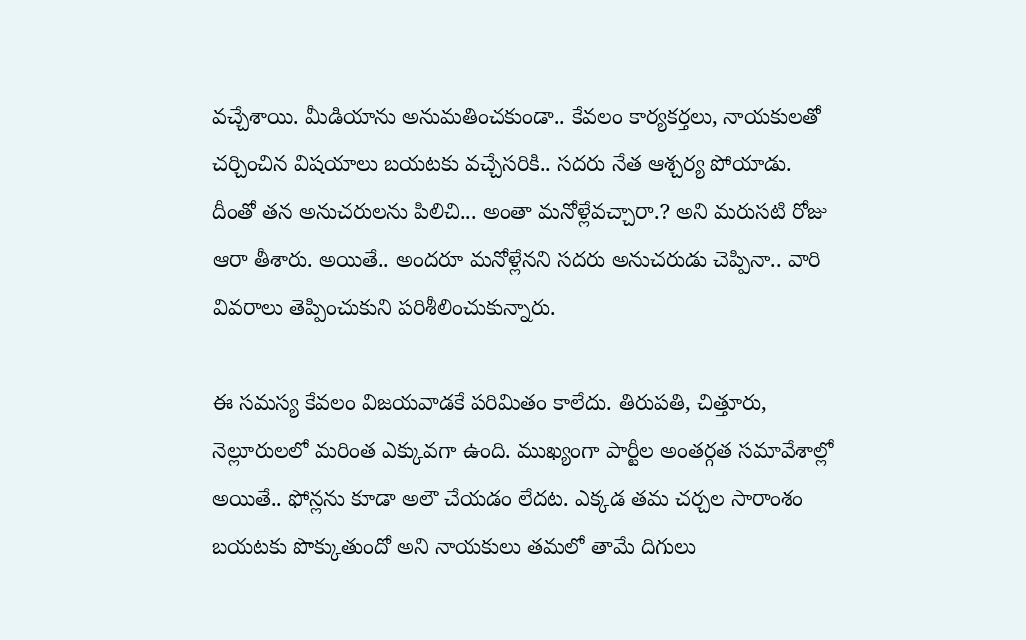వ‌చ్చేశాయి. మీడియాను అనుమ‌తించ‌కుండా.. కేవ‌లం కార్య‌క‌ర్త‌లు, నాయ‌కుల‌తో చ‌ర్చించిన విష‌యాలు బ‌య‌ట‌కు వ‌చ్చేస‌రికి.. స‌ద‌రు నేత ఆశ్చ‌ర్య పోయాడు. దీంతో త‌న అనుచ‌రుల‌ను పిలిచి... అంతా మ‌నోళ్లేవ‌చ్చారా.? అని మ‌రుస‌టి రోజు ఆరా తీశారు. అయితే.. అంద‌రూ మ‌నోళ్లేన‌ని స‌ద‌రు అనుచ‌రుడు చెప్పినా.. వారి వివ‌రాలు తెప్పించుకుని ప‌రిశీలించుకున్నారు.

ఈ స‌మ‌స్య కేవ‌లం విజ‌య‌వాడ‌కే ప‌రిమితం కాలేదు. తిరుప‌తి, చిత్తూరు, నెల్లూరుల‌లో మ‌రింత ఎక్కువ‌గా ఉంది. ముఖ్యంగా పార్టీల అంత‌ర్గ‌త స‌మావేశాల్లో అయితే.. ఫోన్ల‌ను కూడా అలౌ చేయ‌డం లేద‌ట‌. ఎక్క‌డ త‌మ చ‌ర్చ‌ల సారాంశం బ‌య‌ట‌కు పొక్కుతుందో అని నాయ‌కులు త‌మ‌లో తామే దిగులు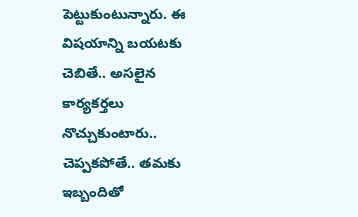పెట్టుకుంటున్నారు. ఈ విష‌యాన్ని బ‌య‌ట‌కు చెబితే.. అస‌లైన కార్య‌క‌ర్త‌లు నొచ్చుకుంటారు.. చెప్ప‌క‌పోతే.. త‌మ‌కు ఇబ్బందితో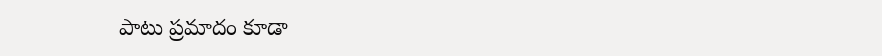పాటు ప్ర‌మాదం కూడా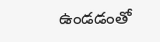ఉండ‌డంతో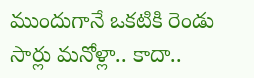ముందుగానే ఒక‌టికి రెండు సార్లు మ‌నోళ్లా.. కాదా..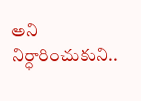అని నిర్ధారించుకుని..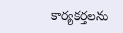కార్య‌క‌ర్త‌ల‌ను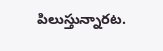పిలుస్తున్నార‌ట‌.